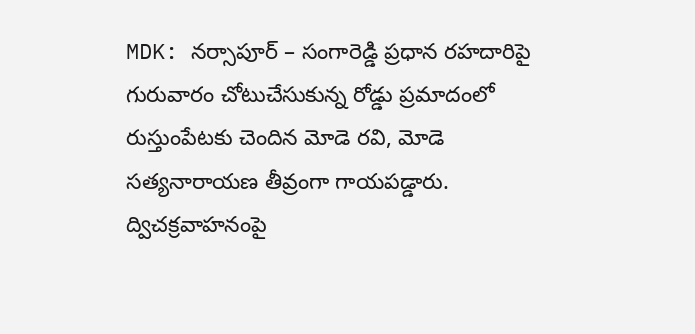MDK: నర్సాపూర్ – సంగారెడ్డి ప్రధాన రహదారిపై గురువారం చోటుచేసుకున్న రోడ్డు ప్రమాదంలో రుస్తుంపేటకు చెందిన మోడె రవి, మోడె సత్యనారాయణ తీవ్రంగా గాయపడ్డారు. ద్విచక్రవాహనంపై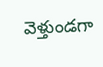వెళ్తుండగా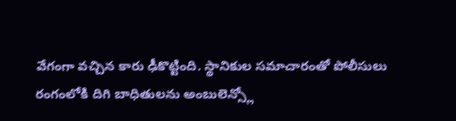వేగంగా వచ్చిన కారు ఢీకొట్టింది. స్థానికుల సమాచారంతో పోలీసులు రంగంలోకి దిగి బాధితులను అంబులెన్స్లో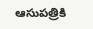ఆసుపత్రికి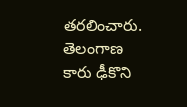తరలించారు.
తెలంగాణ
కారు ఢీకొని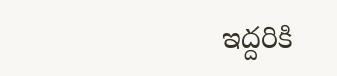ఇద్దరికి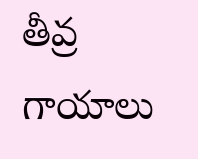తీవ్ర గాయాలు